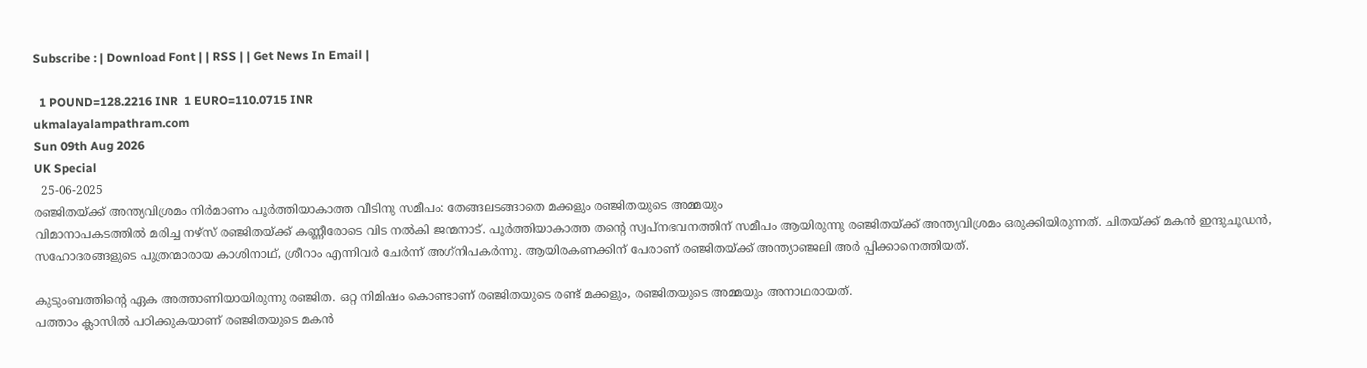Subscribe : | Download Font | | RSS | | Get News In Email |

  1 POUND=128.2216 INR  1 EURO=110.0715 INR
ukmalayalampathram.com
Sun 09th Aug 2026
UK Special
  25-06-2025
രഞ്ജിതയ്ക്ക് അന്ത്യവിശ്രമം നിര്‍മാണം പൂര്‍ത്തിയാകാത്ത വീടിനു സമീപം: തേങ്ങലടങ്ങാതെ മക്കളും രഞ്ജിതയുടെ അമ്മയും
വിമാനാപകടത്തില്‍ മരിച്ച നഴ്‌സ് രഞ്ജിതയ്ക്ക് കണ്ണീരോടെ വിട നല്‍കി ജന്മനാട്. പൂര്‍ത്തിയാകാത്ത തന്റെ സ്വപ്നഭവനത്തിന് സമീപം ആയിരുന്നു രഞ്ജിതയ്ക്ക് അന്ത്യവിശ്രമം ഒരുക്കിയിരുന്നത്. ചിതയ്ക്ക് മകന്‍ ഇന്ദുചൂഡന്‍, സഹോദരങ്ങളുടെ പുത്രന്മാരായ കാശിനാഥ്, ശ്രീറാം എന്നിവര്‍ ചേര്‍ന്ന് അഗ്‌നിപകര്‍ന്നു. ആയിരകണക്കിന് പേരാണ് രഞ്ജിതയ്ക്ക് അന്ത്യാഞ്ജലി അര്‍ പ്പിക്കാനെത്തിയത്.

കുടുംബത്തിന്റെ ഏക അത്താണിയായിരുന്നു രഞ്ജിത. ഒറ്റ നിമിഷം കൊണ്ടാണ് രഞ്ജിതയുടെ രണ്ട് മക്കളും, രഞ്ജിതയുടെ അമ്മയും അനാഥരായത്.
പത്താം ക്ലാസില്‍ പഠിക്കുകയാണ് രഞ്ജിതയുടെ മകന്‍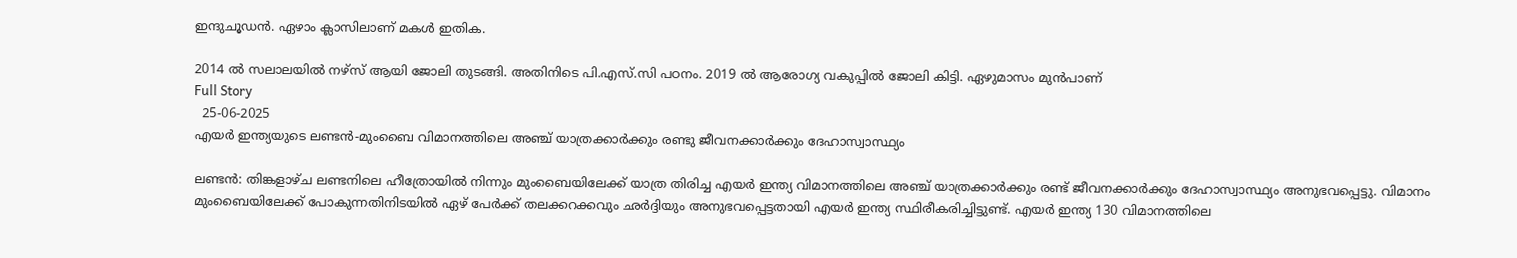ഇന്ദുചൂഡന്‍. ഏഴാം ക്ലാസിലാണ് മകള്‍ ഇതിക.

2014 ല്‍ സലാലയില്‍ നഴ്സ് ആയി ജോലി തുടങ്ങി. അതിനിടെ പി.എസ്.സി പഠനം. 2019 ല്‍ ആരോഗ്യ വകുപ്പില്‍ ജോലി കിട്ടി. ഏഴുമാസം മുന്‍പാണ്
Full Story
  25-06-2025
എയര്‍ ഇന്ത്യയുടെ ലണ്ടന്‍-മുംബൈ വിമാനത്തിലെ അഞ്ച് യാത്രക്കാര്‍ക്കും രണ്ടു ജീവനക്കാര്‍ക്കും ദേഹാസ്വാസ്ഥ്യം

ലണ്ടന്‍: തിങ്കളാഴ്ച ലണ്ടനിലെ ഹീത്രോയില്‍ നിന്നും മുംബൈയിലേക്ക് യാത്ര തിരിച്ച എയര്‍ ഇന്ത്യ വിമാനത്തിലെ അഞ്ച് യാത്രക്കാര്‍ക്കും രണ്ട് ജീവനക്കാര്‍ക്കും ദേഹാസ്വാസ്ഥ്യം അനുഭവപ്പെട്ടു. വിമാനം മുംബൈയിലേക്ക് പോകുന്നതിനിടയില്‍ ഏഴ് പേര്‍ക്ക് തലക്കറക്കവും ഛര്‍ദ്ദിയും അനുഭവപ്പെട്ടതായി എയര്‍ ഇന്ത്യ സ്ഥിരീകരിച്ചിട്ടുണ്ട്. എയര്‍ ഇന്ത്യ 130 വിമാനത്തിലെ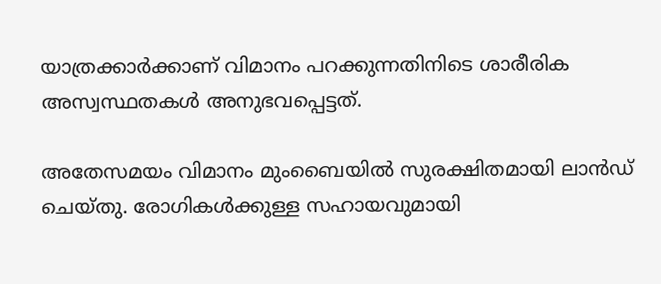യാത്രക്കാര്‍ക്കാണ് വിമാനം പറക്കുന്നതിനിടെ ശാരീരിക അസ്വസ്ഥതകള്‍ അനുഭവപ്പെട്ടത്.

അതേസമയം വിമാനം മുംബൈയില്‍ സുരക്ഷിതമായി ലാന്‍ഡ് ചെയ്തു. രോഗികള്‍ക്കുള്ള സഹായവുമായി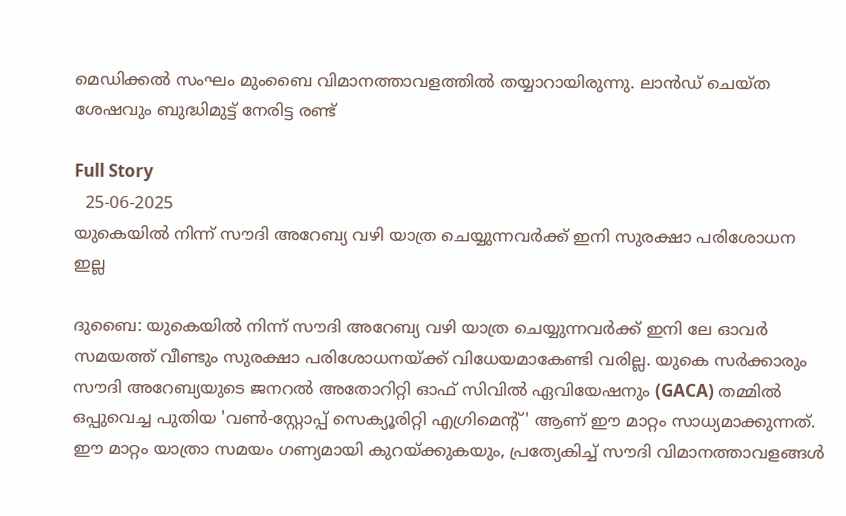മെഡിക്കല്‍ സംഘം മുംബൈ വിമാനത്താവളത്തില്‍ തയ്യാറായിരുന്നു. ലാന്‍ഡ് ചെയ്ത ശേഷവും ബുദ്ധിമുട്ട് നേരിട്ട രണ്ട്

Full Story
  25-06-2025
യുകെയില്‍ നിന്ന് സൗദി അറേബ്യ വഴി യാത്ര ചെയ്യുന്നവര്‍ക്ക് ഇനി സുരക്ഷാ പരിശോധന ഇല്ല

ദുബൈ: യുകെയില്‍ നിന്ന് സൗദി അറേബ്യ വഴി യാത്ര ചെയ്യുന്നവര്‍ക്ക് ഇനി ലേ ഓവര്‍ സമയത്ത് വീണ്ടും സുരക്ഷാ പരിശോധനയ്ക്ക് വിധേയമാകേണ്ടി വരില്ല. യുകെ സര്‍ക്കാരും സൗദി അറേബ്യയുടെ ജനറല്‍ അതോറിറ്റി ഓഫ് സിവില്‍ ഏവിയേഷനും (GACA) തമ്മില്‍ ഒപ്പുവെച്ച പുതിയ 'വണ്‍-സ്റ്റോപ്പ് സെക്യൂരിറ്റി എഗ്രിമെന്റ്' ആണ് ഈ മാറ്റം സാധ്യമാക്കുന്നത്. ഈ മാറ്റം യാത്രാ സമയം ഗണ്യമായി കുറയ്ക്കുകയും, പ്രത്യേകിച്ച് സൗദി വിമാനത്താവളങ്ങള്‍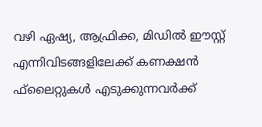വഴി ഏഷ്യ, ആഫ്രിക്ക, മിഡില്‍ ഈസ്റ്റ് എന്നിവിടങ്ങളിലേക്ക് കണക്ഷന്‍ ഫ്‌ലൈറ്റുകള്‍ എടുക്കുന്നവര്‍ക്ക്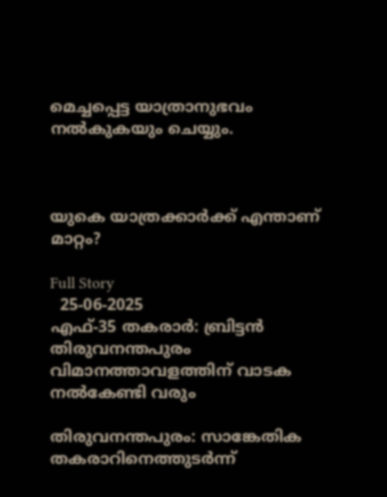മെച്ചപ്പെട്ട യാത്രാനുഭവം നല്‍കുകയും ചെയ്യും.



യുകെ യാത്രക്കാര്‍ക്ക് എന്താണ് മാറ്റം?

Full Story
  25-06-2025
എഫ്-35 തകരാര്‍: ബ്രിട്ടന്‍ തിരുവനന്തപുരം വിമാനത്താവളത്തിന് വാടക നല്‍കേണ്ടി വരും

തിരുവനന്തപുരം: സാങ്കേതിക തകരാറിനെത്തുടര്‍ന്ന്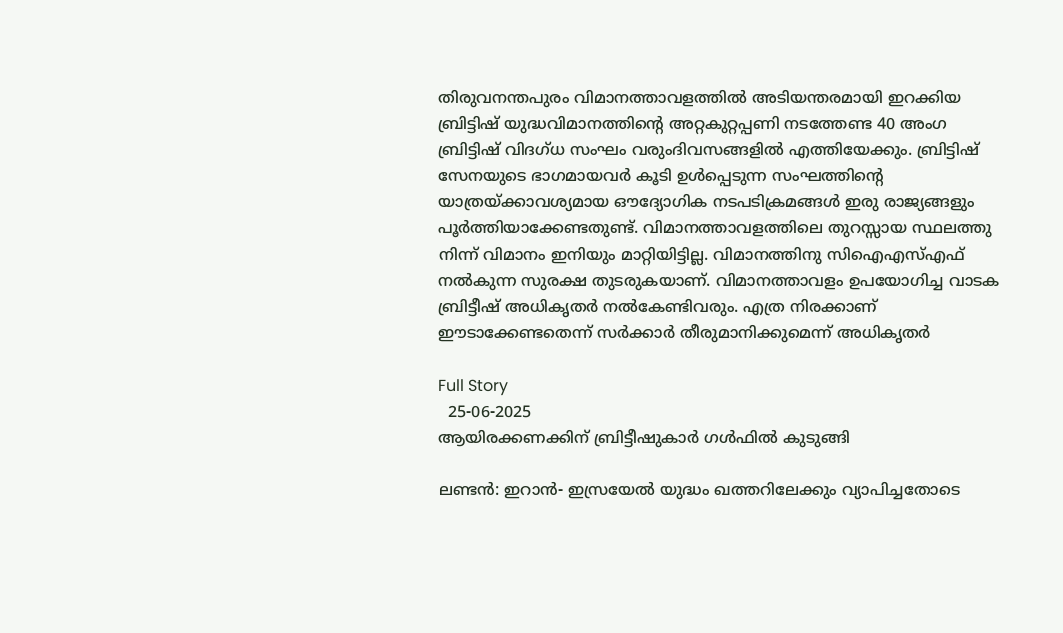തിരുവനന്തപുരം വിമാനത്താവളത്തില്‍ അടിയന്തരമായി ഇറക്കിയ ബ്രിട്ടിഷ് യുദ്ധവിമാനത്തിന്റെ അറ്റകുറ്റപ്പണി നടത്തേണ്ട 40 അംഗ ബ്രിട്ടിഷ് വിദഗ്ധ സംഘം വരുംദിവസങ്ങളില്‍ എത്തിയേക്കും. ബ്രിട്ടിഷ് സേനയുടെ ഭാഗമായവര്‍ കൂടി ഉള്‍പ്പെടുന്ന സംഘത്തിന്റെ യാത്രയ്ക്കാവശ്യമായ ഔദ്യോഗിക നടപടിക്രമങ്ങള്‍ ഇരു രാജ്യങ്ങളും പൂര്‍ത്തിയാക്കേണ്ടതുണ്ട്. വിമാനത്താവളത്തിലെ തുറസ്സായ സ്ഥലത്തു നിന്ന് വിമാനം ഇനിയും മാറ്റിയിട്ടില്ല. വിമാനത്തിനു സിഐഎസ്എഫ് നല്‍കുന്ന സുരക്ഷ തുടരുകയാണ്. വിമാനത്താവളം ഉപയോഗിച്ച വാടക ബ്രിട്ടീഷ് അധികൃതര്‍ നല്‍കേണ്ടിവരും. എത്ര നിരക്കാണ് ഈടാക്കേണ്ടതെന്ന് സര്‍ക്കാര്‍ തീരുമാനിക്കുമെന്ന് അധികൃതര്‍

Full Story
  25-06-2025
ആയിരക്കണക്കിന് ബ്രിട്ടീഷുകാര്‍ ഗള്‍ഫില്‍ കുടുങ്ങി

ലണ്ടന്‍: ഇറാന്‍- ഇസ്രയേല്‍ യുദ്ധം ഖത്തറിലേക്കും വ്യാപിച്ചതോടെ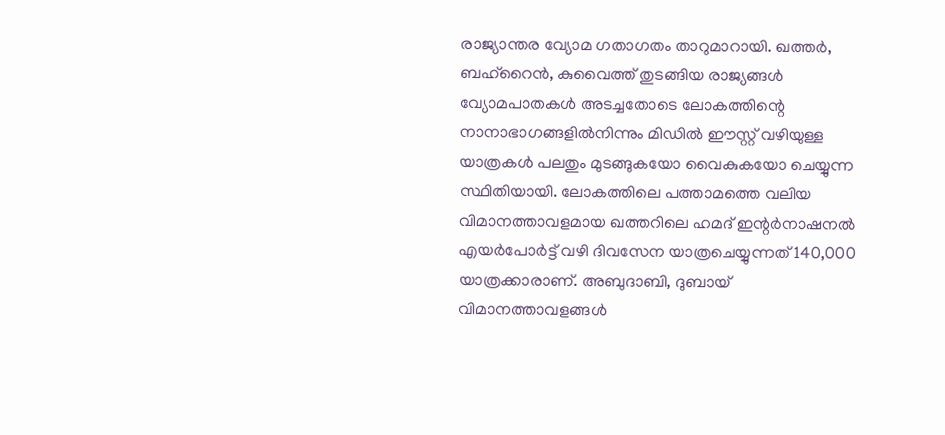രാജ്യാന്തര വ്യോമ ഗതാഗതം താറുമാറായി. ഖത്തര്‍, ബഹ്‌റൈന്‍, കുവൈത്ത് തുടങ്ങിയ രാജ്യങ്ങള്‍ വ്യോമപാതകള്‍ അടച്ചതോടെ ലോകത്തിന്റെ നാനാഭാഗങ്ങളില്‍നിന്നും മിഡില്‍ ഈസ്റ്റ് വഴിയുള്ള യാത്രകള്‍ പലതും മുടങ്ങുകയോ വൈകുകയോ ചെയ്യുന്ന സ്ഥിതിയായി. ലോകത്തിലെ പത്താമത്തെ വലിയ വിമാനത്താവളമായ ഖത്തറിലെ ഹമദ് ഇന്റര്‍നാഷനല്‍ എയര്‍പോര്‍ട്ട് വഴി ദിവസേന യാത്രചെയ്യുന്നത് 140,000 യാത്രക്കാരാണ്. അബുദാബി, ദുബായ് വിമാനത്താവളങ്ങള്‍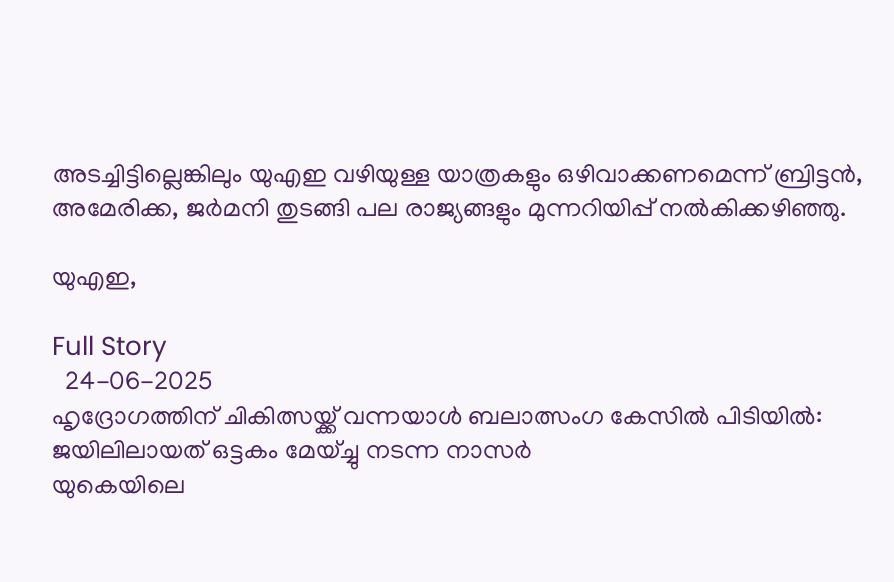അടച്ചിട്ടില്ലെങ്കിലും യുഎഇ വഴിയുള്ള യാത്രകളും ഒഴിവാക്കണമെന്ന് ബ്രിട്ടന്‍, അമേരിക്ക, ജര്‍മനി തുടങ്ങി പല രാജ്യങ്ങളും മുന്നറിയിപ്പ് നല്‍കിക്കഴിഞ്ഞു.

യുഎഇ,

Full Story
  24-06-2025
ഹൃദ്രോഗത്തിന് ചികിത്സയ്ക്ക് വന്നയാള്‍ ബലാത്സംഗ കേസില്‍ പിടിയില്‍: ജയിലിലായത് ഒട്ടകം മേയ്ച്ചു നടന്ന നാസര്‍
യുകെയിലെ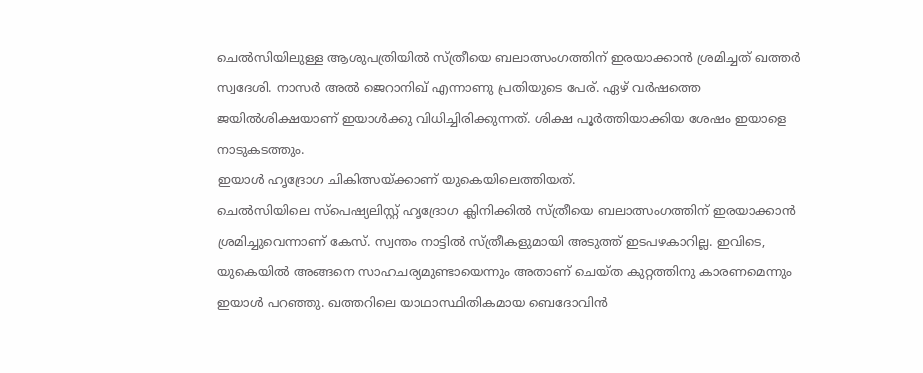ചെല്‍സിയിലുള്ള ആശുപത്രിയില്‍ സ്ത്രീയെ ബലാത്സംഗത്തിന് ഇരയാക്കാന്‍ ശ്രമിച്ചത് ഖത്തര്‍ സ്വദേശി. നാസര്‍ അല്‍ ജെറാനിഖ് എന്നാണു പ്രതിയുടെ പേര്. ഏഴ് വര്‍ഷത്തെ ജയില്‍ശിക്ഷയാണ് ഇയാള്‍ക്കു വിധിച്ചിരിക്കുന്നത്. ശിക്ഷ പൂര്‍ത്തിയാക്കിയ ശേഷം ഇയാളെ നാടുകടത്തും.
ഇയാള്‍ ഹൃദ്രോഗ ചികിത്സയ്ക്കാണ് യുകെയിലെത്തിയത്.
ചെല്‍സിയിലെ സ്പെഷ്യലിസ്റ്റ് ഹൃദ്രോഗ ക്ലിനിക്കില്‍ സ്ത്രീയെ ബലാത്സംഗത്തിന് ഇരയാക്കാന്‍ ശ്രമിച്ചുവെന്നാണ് കേസ്. സ്വന്തം നാട്ടില്‍ സ്ത്രീകളുമായി അടുത്ത് ഇടപഴകാറില്ല. ഇവിടെ, യുകെയില്‍ അങ്ങനെ സാഹചര്യമുണ്ടായെന്നും അതാണ് ചെയ്ത കുറ്റത്തിനു കാരണമെന്നും ഇയാള്‍ പറഞ്ഞു. ഖത്തറിലെ യാഥാസ്ഥിതികമായ ബെദോവിന്‍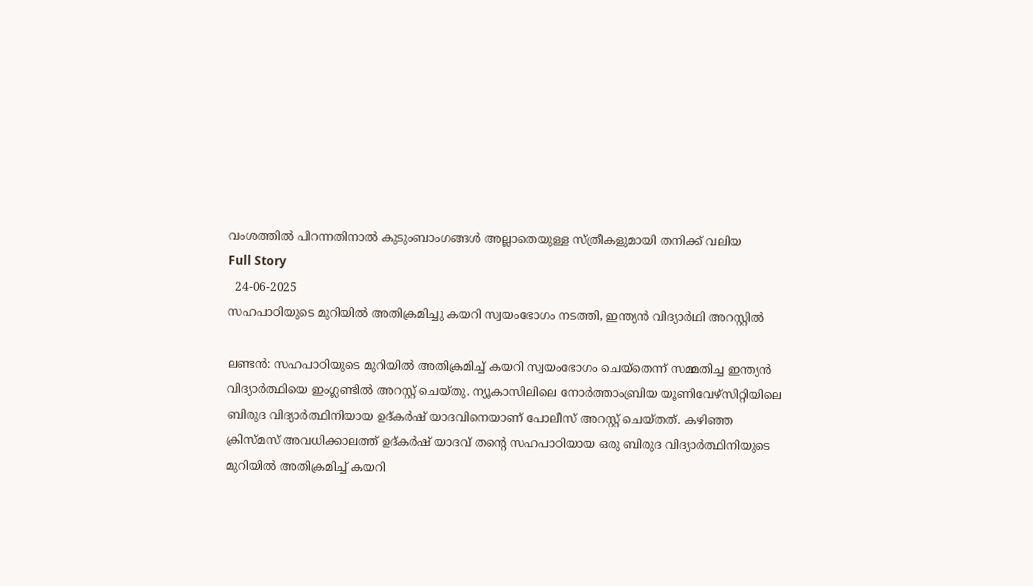വംശത്തില്‍ പിറന്നതിനാല്‍ കുടുംബാംഗങ്ങള്‍ അല്ലാതെയുള്ള സ്ത്രീകളുമായി തനിക്ക് വലിയ
Full Story
  24-06-2025
സഹപാഠിയുടെ മുറിയില്‍ അതിക്രമിച്ചു കയറി സ്വയംഭോഗം നടത്തി, ഇന്ത്യന്‍ വിദ്യാര്‍ഥി അറസ്റ്റില്‍

ലണ്ടന്‍: സഹപാഠിയുടെ മുറിയില്‍ അതിക്രമിച്ച് കയറി സ്വയംഭോഗം ചെയ്‌തെന്ന് സമ്മതിച്ച ഇന്ത്യന്‍ വിദ്യാര്‍ത്ഥിയെ ഇംഗ്ലണ്ടില്‍ അറസ്റ്റ് ചെയ്തു. ന്യൂകാസിലിലെ നോര്‍ത്താംബ്രിയ യൂണിവേഴ്‌സിറ്റിയിലെ ബിരുദ വിദ്യാര്‍ത്ഥിനിയായ ഉദ്കര്‍ഷ് യാദവിനെയാണ് പോലീസ് അറസ്റ്റ് ചെയ്തത്. കഴിഞ്ഞ ക്രിസ്മസ് അവധിക്കാലത്ത് ഉദ്കര്‍ഷ് യാദവ് തന്റെ സഹപാഠിയായ ഒരു ബിരുദ വിദ്യാര്‍ത്ഥിനിയുടെ മുറിയില്‍ അതിക്രമിച്ച് കയറി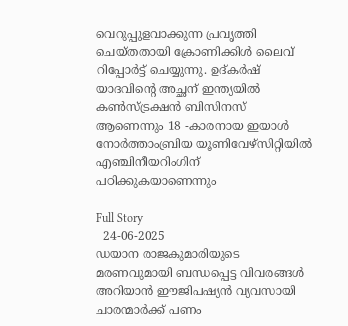വെറുപ്പുളവാക്കുന്ന പ്രവൃത്തി ചെയ്തതായി ക്രോണിക്കിള്‍ ലൈവ് റിപ്പോര്‍ട്ട് ചെയ്യുന്നു. ഉദ്കര്‍ഷ് യാദവിന്റെ അച്ഛന് ഇന്ത്യയില്‍ കണ്‍സ്ട്രക്ഷന്‍ ബിസിനസ് ആണെന്നും 18 -കാരനായ ഇയാള്‍ നോര്‍ത്താംബ്രിയ യൂണിവേഴ്‌സിറ്റിയില്‍ എഞ്ചിനീയറിംഗിന് പഠിക്കുകയാണെന്നും

Full Story
  24-06-2025
ഡയാന രാജകുമാരിയുടെ മരണവുമായി ബന്ധപ്പെട്ട വിവരങ്ങള്‍ അറിയാന്‍ ഈജിപഷ്യന്‍ വ്യവസായി ചാരന്മാര്‍ക്ക് പണം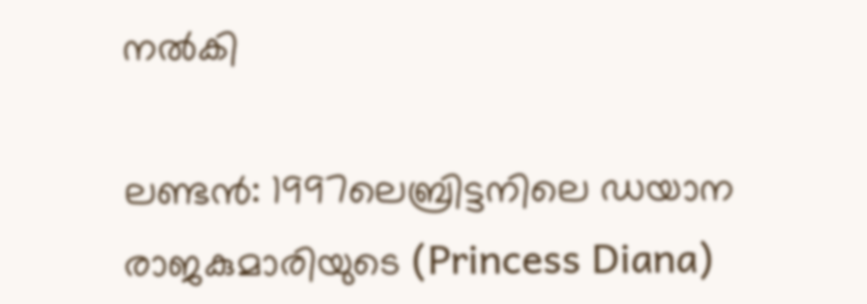നല്‍കി

ലണ്ടന്‍: 1997ലെബ്രിട്ടനിലെ ഡയാന രാജകുമാരിയുടെ (Princess Diana)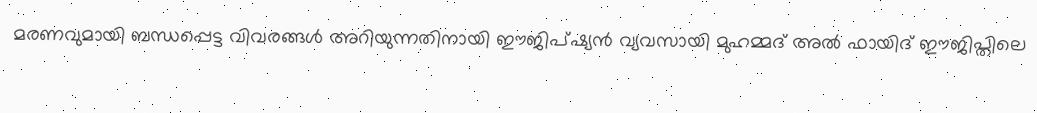മരണവുമായി ബന്ധപ്പെട്ട വിവരങ്ങള്‍ അറിയുന്നതിനായി ഈജിപ്ഷ്യന്‍ വ്യവസായി മുഹമ്മദ് അല്‍ ഫായിദ് ഈജിപ്തിലെ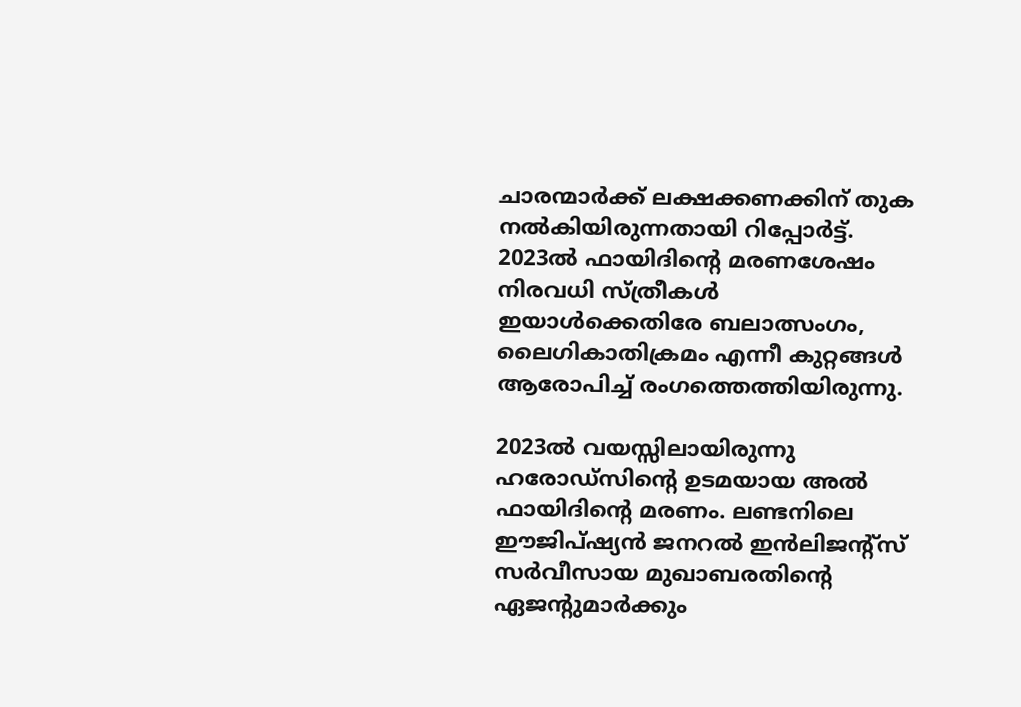ചാരന്മാര്‍ക്ക് ലക്ഷക്കണക്കിന് തുക നല്‍കിയിരുന്നതായി റിപ്പോര്‍ട്ട്. 2023ല്‍ ഫായിദിന്റെ മരണശേഷം നിരവധി സ്ത്രീകള്‍ ഇയാള്‍ക്കെതിരേ ബലാത്സംഗം, ലൈഗികാതിക്രമം എന്നീ കുറ്റങ്ങള്‍ ആരോപിച്ച് രംഗത്തെത്തിയിരുന്നു.

2023ല്‍ വയസ്സിലായിരുന്നു ഹരോഡ്സിന്റെ ഉടമയായ അല്‍ ഫായിദിന്റെ മരണം. ലണ്ടനിലെ ഈജിപ്ഷ്യന്‍ ജനറല്‍ ഇന്‍ലിജന്റ്സ് സര്‍വീസായ മുഖാബരതിന്റെ ഏജന്റുമാര്‍ക്കും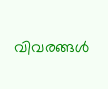വിവരങ്ങള്‍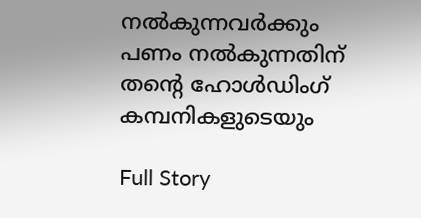നല്‍കുന്നവര്‍ക്കും പണം നല്‍കുന്നതിന് തന്റെ ഹോള്‍ഡിംഗ് കമ്പനികളുടെയും

Full Story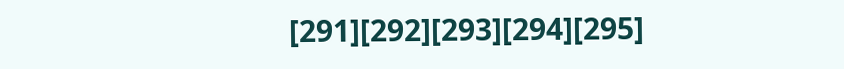[291][292][293][294][295]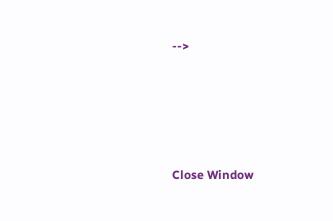-->





Close Window